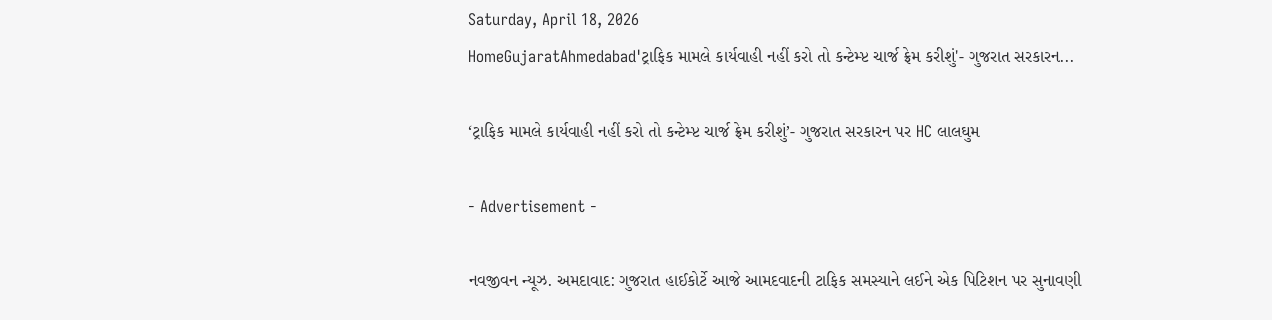Saturday, April 18, 2026
HomeGujaratAhmedabad'ટ્રાફિક મામલે કાર્યવાહી નહીં કરો તો કન્ટેમ્પ્ટ ચાર્જ ફ્રેમ કરીશું'- ગુજરાત સરકારન...

‘ટ્રાફિક મામલે કાર્યવાહી નહીં કરો તો કન્ટેમ્પ્ટ ચાર્જ ફ્રેમ કરીશું’- ગુજરાત સરકારન પર HC લાલઘુમ

- Advertisement -

નવજીવન ન્યૂઝ. અમદાવાદ: ગુજરાત હાઈકોર્ટે આજે આમદવાદની ટાફિક સમસ્યાને લઈને એક પિટિશન પર સુનાવણી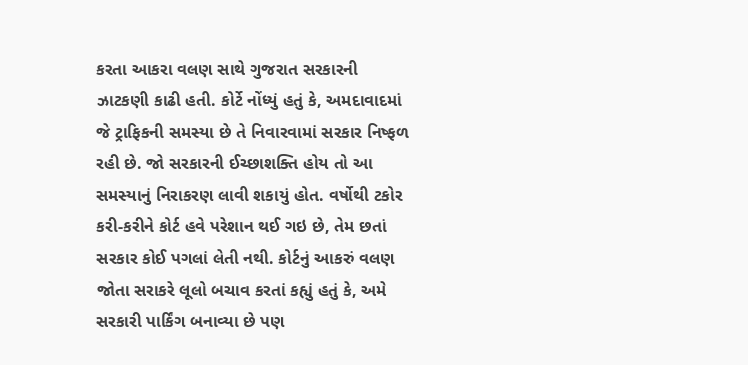કરતા આકરા વલણ સાથે ગુજરાત સરકારની ઝાટકણી કાઢી હતી. કોર્ટે નોંધ્યું હતું કે, અમદાવાદમાં જે ટ્રાફિકની સમસ્યા છે તે નિવારવામાં સરકાર નિષ્ફળ રહી છે. જો સરકારની ઈચ્છાશક્તિ હોય તો આ સમસ્યાનું નિરાકરણ લાવી શકાયું હોત. વર્ષોથી ટકોર કરી-કરીને કોર્ટ હવે પરેશાન થઈ ગઇ છે, તેમ છતાં સરકાર કોઈ પગલાં લેતી નથી. કોર્ટનું આકરું વલણ જોતા સરાકરે લૂલો બચાવ કરતાં કહ્યું હતું કે, અમે સરકારી પાર્કિંગ બનાવ્યા છે પણ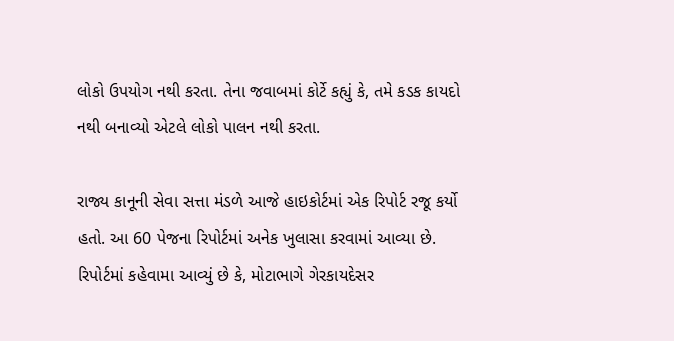લોકો ઉપયોગ નથી કરતા. તેના જવાબમાં કોર્ટે કહ્યું કે, તમે કડક કાયદો નથી બનાવ્યો એટલે લોકો પાલન નથી કરતા.

રાજ્ય કાનૂની સેવા સત્તા મંડળે આજે હાઇકોર્ટમાં એક રિપોર્ટ રજૂ કર્યો હતો. આ 60 પેજના રિપોર્ટમાં અનેક ખુલાસા કરવામાં આવ્યા છે. રિપોર્ટમાં કહેવામા આવ્યું છે કે, મોટાભાગે ગેરકાયદેસર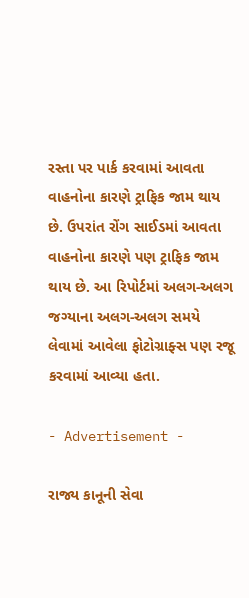રસ્તા પર પાર્ક કરવામાં આવતા વાહનોના કારણે ટ્રાફિક જામ થાય છે. ઉપરાંત રોંગ સાઈડમાં આવતા વાહનોના કારણે પણ ટ્રાફિક જામ થાય છે. આ રિપોર્ટમાં અલગ-અલગ જગ્યાના અલગ-અલગ સમયે લેવામાં આવેલા ફોટોગ્રાફ્સ પણ રજૂ કરવામાં આવ્યા હતા.

- Advertisement -

રાજ્ય કાનૂની સેવા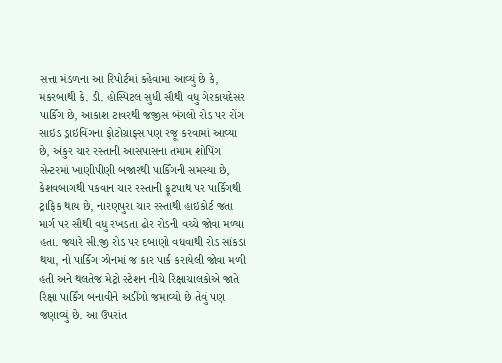સત્તા મંડળના આ રિપોર્ટમાં કહેવામા આવ્યું છે કે, મકરબાથી કે. ડી. હોસ્પિટલ સુધી સૌથી વધુ ગેરકાયદેસર પાર્કિંગ છે, આકાશ ટાવરથી જજીસ બંગલો રોડ પર રોંગ સાઇડ ડ્રાઇવિંગના ફોટોગ્રાફ્સ પણ રજૂ કરવામાં આવ્યા છે, અંકુર ચાર રસ્તાની આસપાસના તમામ શોપિંગ સેન્ટરમાં ખાણીપીણી બજારથી પાર્કિંગની સમસ્યા છે, કેશવબાગથી પકવાન ચાર રસ્તાની ફૂટપાથ પર પાર્કિગથી ટ્રાફિક થાય છે, નારણપુરા ચાર રસ્તાથી હાઇકોર્ટ જતા માર્ગ પર સૌથી વધુ રખડતા ઢોર રોડની વચ્ચે જોવા મળ્યા હતા. જ્યારે સી.જી રોડ પર દબાણો વધવાથી રોડ સાંકડા થયા, નો પાર્કિંગ ઝોનમાં જ કાર પાર્ક કરાયેલી જોવા મળી હતી અને થલતેજ મેટ્રો સ્ટેશન નીચે રિક્ષાચાલકોએ જાતે રિક્ષા પાર્કિંગ બનાવીને અડીંગો જમાવ્યો છે તેવું પણ જણાવ્યું છે. આ ઉપરાંત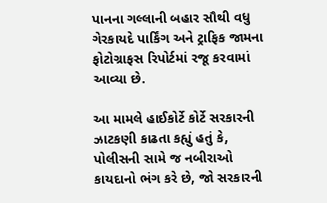પાનના ગલ્લાની બહાર સૌથી વધુ ગેરકાયદે પાર્કિંગ અને ટ્રાફિક જામના ફોટોગ્રાફસ રિપોર્ટમાં રજૂ કરવામાં આવ્યા છે.

આ મામલે હાઈકોર્ટે કોર્ટે સરકારની ઝાટકણી કાઢતા કહ્યું હતું કે, પોલીસની સામે જ નબીરાઓ કાયદાનો ભંગ કરે છે, જો સરકારની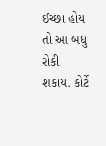ઈચ્છા હોય તો આ બધુ રોકી શકાય. કોર્ટે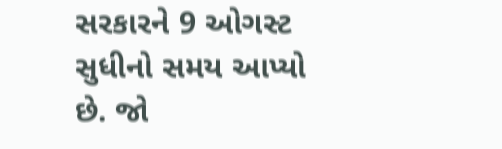સરકારને 9 ઓગસ્ટ સુધીનો સમય આપ્યો છે. જો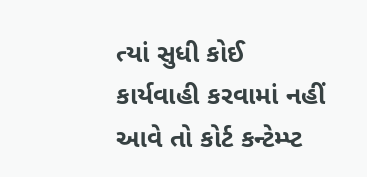ત્યાં સુધી કોઈ કાર્યવાહી કરવામાં નહીં આવે તો કોર્ટ કન્ટેમ્પ્ટ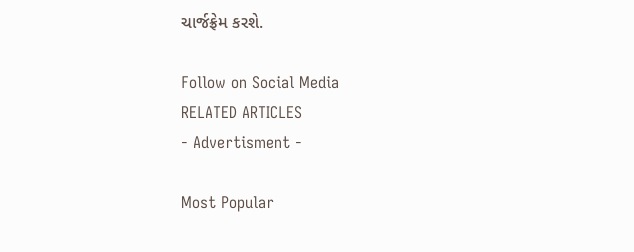ચાર્જફ્રેમ કરશે.

Follow on Social Media
RELATED ARTICLES
- Advertisment -

Most Popular